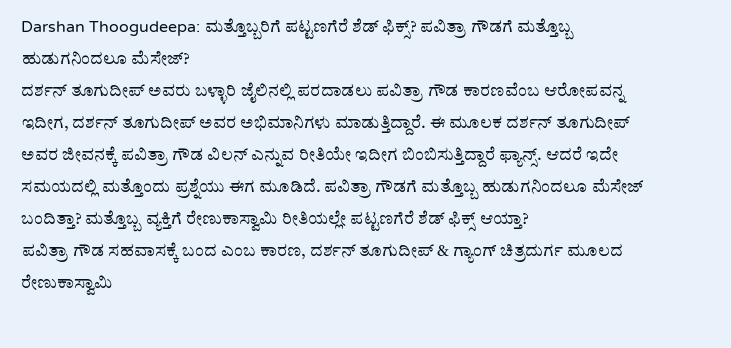Darshan Thoogudeepa: ಮತ್ತೊಬ್ಬರಿಗೆ ಪಟ್ಟಣಗೆರೆ ಶೆಡ್ ಫಿಕ್ಸ್? ಪವಿತ್ರಾ ಗೌಡಗೆ ಮತ್ತೊಬ್ಬ ಹುಡುಗನಿಂದಲೂ ಮೆಸೇಜ್?
ದರ್ಶನ್ ತೂಗುದೀಪ್ ಅವರು ಬಳ್ಳಾರಿ ಜೈಲಿನಲ್ಲಿ ಪರದಾಡಲು ಪವಿತ್ರಾ ಗೌಡ ಕಾರಣವೆಂಬ ಆರೋಪವನ್ನ ಇದೀಗ, ದರ್ಶನ್ ತೂಗುದೀಪ್ ಅವರ ಅಭಿಮಾನಿಗಳು ಮಾಡುತ್ತಿದ್ದಾರೆ. ಈ ಮೂಲಕ ದರ್ಶನ್ ತೂಗುದೀಪ್ ಅವರ ಜೀವನಕ್ಕೆ ಪವಿತ್ರಾ ಗೌಡ ವಿಲನ್ ಎನ್ನುವ ರೀತಿಯೇ ಇದೀಗ ಬಿಂಬಿಸುತ್ತಿದ್ದಾರೆ ಫ್ಯಾನ್ಸ್. ಆದರೆ ಇದೇ ಸಮಯದಲ್ಲಿ ಮತ್ತೊಂದು ಪ್ರಶ್ನೆಯು ಈಗ ಮೂಡಿದೆ. ಪವಿತ್ರಾ ಗೌಡಗೆ ಮತ್ತೊಬ್ಬ ಹುಡುಗನಿಂದಲೂ ಮೆಸೇಜ್ ಬಂದಿತ್ತಾ? ಮತ್ತೊಬ್ಬ ವ್ಯಕ್ತಿಗೆ ರೇಣುಕಾಸ್ವಾಮಿ ರೀತಿಯಲ್ಲೇ ಪಟ್ಟಣಗೆರೆ ಶೆಡ್ ಫಿಕ್ಸ್ ಆಯ್ತಾ?
ಪವಿತ್ರಾ ಗೌಡ ಸಹವಾಸಕ್ಕೆ ಬಂದ ಎಂಬ ಕಾರಣ, ದರ್ಶನ್ ತೂಗುದೀಪ್ & ಗ್ಯಾಂಗ್ ಚಿತ್ರದುರ್ಗ ಮೂಲದ ರೇಣುಕಾಸ್ವಾಮಿ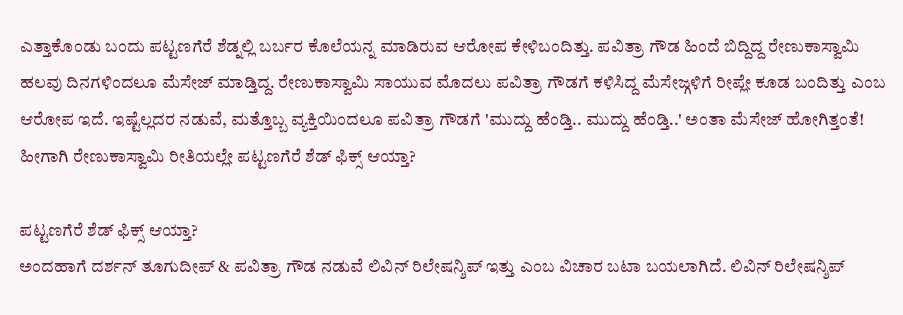ಎತ್ತಾಕೊಂಡು ಬಂದು ಪಟ್ಟಣಗೆರೆ ಶೆಡ್ನಲ್ಲಿ ಬರ್ಬರ ಕೊಲೆಯನ್ನ ಮಾಡಿರುವ ಆರೋಪ ಕೇಳಿಬಂದಿತ್ತು. ಪವಿತ್ರಾ ಗೌಡ ಹಿಂದೆ ಬಿದ್ದಿದ್ದ ರೇಣುಕಾಸ್ವಾಮಿ ಹಲವು ದಿನಗಳಿಂದಲೂ ಮೆಸೇಜ್ ಮಾಡ್ತಿದ್ದ. ರೇಣುಕಾಸ್ವಾಮಿ ಸಾಯುವ ಮೊದಲು ಪವಿತ್ರಾ ಗೌಡಗೆ ಕಳಿಸಿದ್ದ ಮೆಸೇಜ್ಗಳಿಗೆ ರೀಪ್ಲೇ ಕೂಡ ಬಂದಿತ್ತು ಎಂಬ ಆರೋಪ ಇದೆ. ಇಷ್ಟೆಲ್ಲದರ ನಡುವೆ, ಮತ್ತೊಬ್ಬ ವ್ಯಕ್ತಿಯಿಂದಲೂ ಪವಿತ್ರಾ ಗೌಡಗೆ 'ಮುದ್ದು ಹೆಂಡ್ತಿ.. ಮುದ್ದು ಹೆಂಡ್ತಿ..' ಅಂತಾ ಮೆಸೇಜ್ ಹೋಗಿತ್ತಂತೆ! ಹೀಗಾಗಿ ರೇಣುಕಾಸ್ವಾಮಿ ರೀತಿಯಲ್ಲೇ ಪಟ್ಟಣಗೆರೆ ಶೆಡ್ ಫಿಕ್ಸ್ ಆಯ್ತಾ?

ಪಟ್ಟಣಗೆರೆ ಶೆಡ್ ಫಿಕ್ಸ್ ಆಯ್ತಾ?
ಅಂದಹಾಗೆ ದರ್ಶನ್ ತೂಗುದೀಪ್ & ಪವಿತ್ರಾ ಗೌಡ ನಡುವೆ ಲಿವಿನ್ ರಿಲೇಷನ್ಶಿಪ್ ಇತ್ತು ಎಂಬ ವಿಚಾರ ಬಟಾ ಬಯಲಾಗಿದೆ. ಲಿವಿನ್ ರಿಲೇಷನ್ಶಿಪ್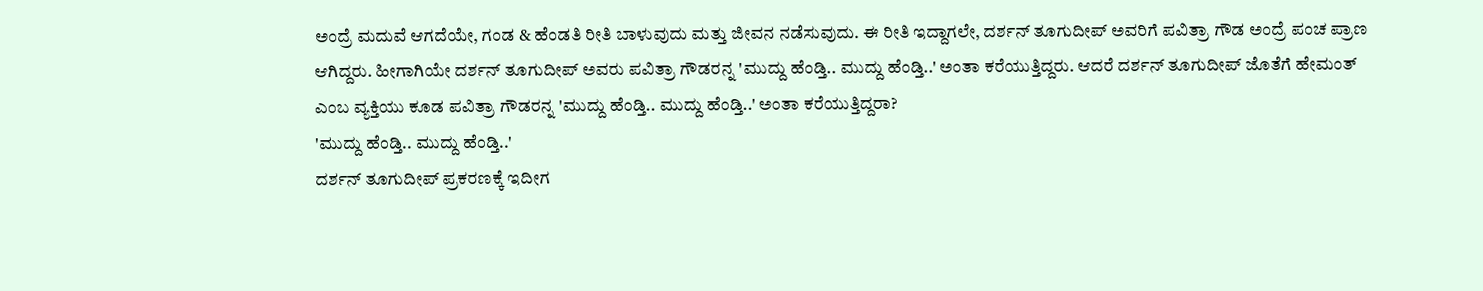ಅಂದ್ರೆ ಮದುವೆ ಆಗದೆಯೇ, ಗಂಡ & ಹೆಂಡತಿ ರೀತಿ ಬಾಳುವುದು ಮತ್ತು ಜೀವನ ನಡೆಸುವುದು. ಈ ರೀತಿ ಇದ್ದಾಗಲೇ, ದರ್ಶನ್ ತೂಗುದೀಪ್ ಅವರಿಗೆ ಪವಿತ್ರಾ ಗೌಡ ಅಂದ್ರೆ ಪಂಚ ಪ್ರಾಣ ಆಗಿದ್ದರು. ಹೀಗಾಗಿಯೇ ದರ್ಶನ್ ತೂಗುದೀಪ್ ಅವರು ಪವಿತ್ರಾ ಗೌಡರನ್ನ 'ಮುದ್ದು ಹೆಂಡ್ತಿ.. ಮುದ್ದು ಹೆಂಡ್ತಿ..' ಅಂತಾ ಕರೆಯುತ್ತಿದ್ದರು. ಆದರೆ ದರ್ಶನ್ ತೂಗುದೀಪ್ ಜೊತೆಗೆ ಹೇಮಂತ್ ಎಂಬ ವ್ಯಕ್ತಿಯು ಕೂಡ ಪವಿತ್ರಾ ಗೌಡರನ್ನ 'ಮುದ್ದು ಹೆಂಡ್ತಿ.. ಮುದ್ದು ಹೆಂಡ್ತಿ..' ಅಂತಾ ಕರೆಯುತ್ತಿದ್ದರಾ?
'ಮುದ್ದು ಹೆಂಡ್ತಿ.. ಮುದ್ದು ಹೆಂಡ್ತಿ..'
ದರ್ಶನ್ ತೂಗುದೀಪ್ ಪ್ರಕರಣಕ್ಕೆ ಇದೀಗ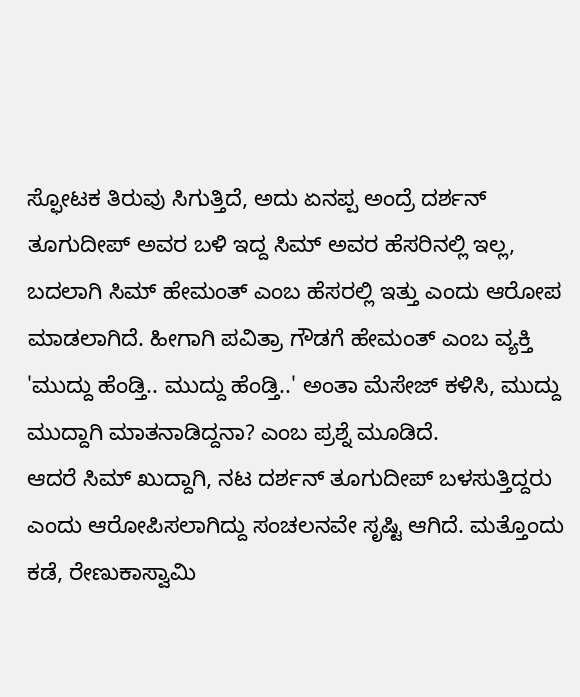ಸ್ಫೋಟಕ ತಿರುವು ಸಿಗುತ್ತಿದೆ, ಅದು ಏನಪ್ಪ ಅಂದ್ರೆ ದರ್ಶನ್ ತೂಗುದೀಪ್ ಅವರ ಬಳಿ ಇದ್ದ ಸಿಮ್ ಅವರ ಹೆಸರಿನಲ್ಲಿ ಇಲ್ಲ, ಬದಲಾಗಿ ಸಿಮ್ ಹೇಮಂತ್ ಎಂಬ ಹೆಸರಲ್ಲಿ ಇತ್ತು ಎಂದು ಆರೋಪ ಮಾಡಲಾಗಿದೆ. ಹೀಗಾಗಿ ಪವಿತ್ರಾ ಗೌಡಗೆ ಹೇಮಂತ್ ಎಂಬ ವ್ಯಕ್ತಿ 'ಮುದ್ದು ಹೆಂಡ್ತಿ.. ಮುದ್ದು ಹೆಂಡ್ತಿ..' ಅಂತಾ ಮೆಸೇಜ್ ಕಳಿಸಿ, ಮುದ್ದು ಮುದ್ದಾಗಿ ಮಾತನಾಡಿದ್ದನಾ? ಎಂಬ ಪ್ರಶ್ನೆ ಮೂಡಿದೆ.
ಆದರೆ ಸಿಮ್ ಖುದ್ದಾಗಿ, ನಟ ದರ್ಶನ್ ತೂಗುದೀಪ್ ಬಳಸುತ್ತಿದ್ದರು ಎಂದು ಆರೋಪಿಸಲಾಗಿದ್ದು ಸಂಚಲನವೇ ಸೃಷ್ಟಿ ಆಗಿದೆ. ಮತ್ತೊಂದು ಕಡೆ, ರೇಣುಕಾಸ್ವಾಮಿ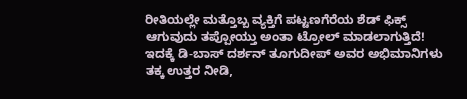ರೀತಿಯಲ್ಲೇ ಮತ್ತೊಬ್ಬ ವ್ಯಕ್ತಿಗೆ ಪಟ್ಟಣಗೆರೆಯ ಶೆಡ್ ಫಿಕ್ಸ್ ಆಗುವುದು ತಪ್ಪೋಯ್ತು ಅಂತಾ ಟ್ರೋಲ್ ಮಾಡಲಾಗುತ್ತಿದೆ! ಇದಕ್ಕೆ ಡಿ-ಬಾಸ್ ದರ್ಶನ್ ತೂಗುದೀಪ್ ಅವರ ಅಭಿಮಾನಿಗಳು ತಕ್ಕ ಉತ್ತರ ನೀಡಿ,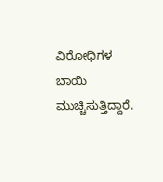ವಿರೋಧಿಗಳ ಬಾಯಿ ಮುಚ್ಚಿಸುತ್ತಿದ್ದಾರೆ.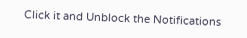Click it and Unblock the Notifications